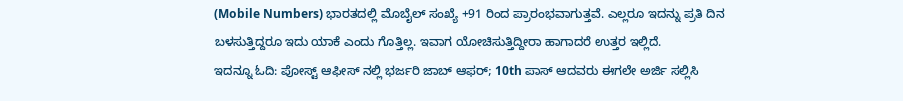(Mobile Numbers) ಭಾರತದಲ್ಲಿ ಮೊಬೈಲ್ ಸಂಖ್ಯೆ +91 ರಿಂದ ಪ್ರಾರಂಭವಾಗುತ್ತವೆ. ಎಲ್ಲರೂ ಇದನ್ನು ಪ್ರತಿ ದಿನ ಬಳಸುತ್ತಿದ್ದರೂ ಇದು ಯಾಕೆ ಎಂದು ಗೊತ್ತಿಲ್ಲ. ಇವಾಗ ಯೋಚಿಸುತ್ತಿದ್ದೀರಾ ಹಾಗಾದರೆ ಉತ್ತರ ಇಲ್ಲಿದೆ.
ಇದನ್ನೂ ಓದಿ: ಪೋಸ್ಟ್ ಆಫೀಸ್ ನಲ್ಲಿ ಭರ್ಜರಿ ಜಾಬ್ ಆಫರ್; 10th ಪಾಸ್ ಆದವರು ಈಗಲೇ ಅರ್ಜಿ ಸಲ್ಲಿಸಿ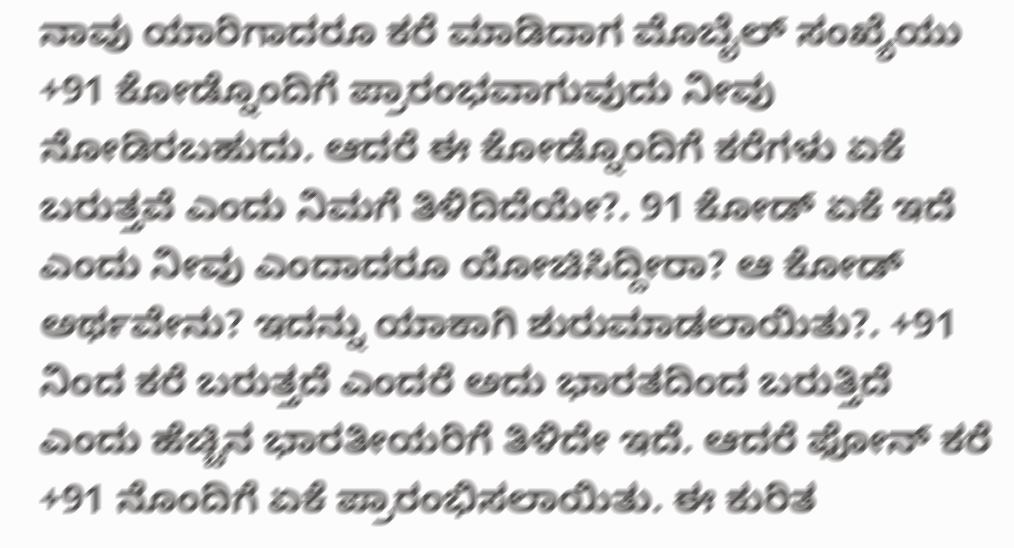ನಾವು ಯಾರಿಗಾದರೂ ಕರೆ ಮಾಡಿದಾಗ ಮೊಬೈಲ್ ಸಂಖ್ಯೆಯು +91 ಕೋಡ್ನೊಂದಿಗೆ ಪ್ರಾರಂಭವಾಗುವುದು ನೀವು ನೋಡಿರಬಹುದು. ಆದರೆ ಈ ಕೋಡ್ನೊಂದಿಗೆ ಕರೆಗಳು ಏಕೆ ಬರುತ್ತವೆ ಎಂದು ನಿಮಗೆ ತಿಳಿದಿದೆಯೇ?. 91 ಕೋಡ್ ಏಕೆ ಇದೆ ಎಂದು ನೀವು ಎಂದಾದರೂ ಯೋಚಿಸಿದ್ದೀರಾ? ಆ ಕೋಡ್ ಅರ್ಥವೇನು? ಇದನ್ನು ಯಾಕಾಗಿ ಶುರುಮಾಡಲಾಯಿತು?. +91 ನಿಂದ ಕರೆ ಬರುತ್ತದೆ ಎಂದರೆ ಅದು ಭಾರತದಿಂದ ಬರುತ್ತಿದೆ ಎಂದು ಹೆಚ್ಚಿನ ಭಾರತೀಯರಿಗೆ ತಿಳಿದೇ ಇದೆ. ಆದರೆ ಫೋನ್ ಕರೆ +91 ನೊಂದಿಗೆ ಏಕೆ ಪ್ರಾರಂಭಿಸಲಾಯಿತು. ಈ ಕುರಿತ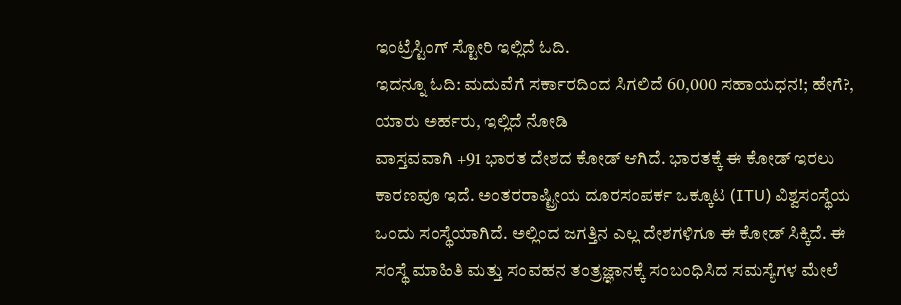ಇಂಟ್ರೆಸ್ಟಿಂಗ್ ಸ್ಟೋರಿ ಇಲ್ಲಿದೆ ಓದಿ.
ಇದನ್ನೂ ಓದಿ: ಮದುವೆಗೆ ಸರ್ಕಾರದಿಂದ ಸಿಗಲಿದೆ 60,000 ಸಹಾಯಧನ!; ಹೇಗೆ?, ಯಾರು ಅರ್ಹರು, ಇಲ್ಲಿದೆ ನೋಡಿ
ವಾಸ್ತವವಾಗಿ +91 ಭಾರತ ದೇಶದ ಕೋಡ್ ಆಗಿದೆ. ಭಾರತಕ್ಕೆ ಈ ಕೋಡ್ ಇರಲು ಕಾರಣವೂ ಇದೆ. ಅಂತರರಾಷ್ಟ್ರೀಯ ದೂರಸಂಪರ್ಕ ಒಕ್ಕೂಟ (ITU) ವಿಶ್ವಸಂಸ್ಥೆಯ ಒಂದು ಸಂಸ್ಥೆಯಾಗಿದೆ. ಅಲ್ಲಿಂದ ಜಗತ್ತಿನ ಎಲ್ಲ ದೇಶಗಳಿಗೂ ಈ ಕೋಡ್ ಸಿಕ್ಕಿದೆ. ಈ ಸಂಸ್ಥೆ ಮಾಹಿತಿ ಮತ್ತು ಸಂವಹನ ತಂತ್ರಜ್ಞಾನಕ್ಕೆ ಸಂಬಂಧಿಸಿದ ಸಮಸ್ಯೆಗಳ ಮೇಲೆ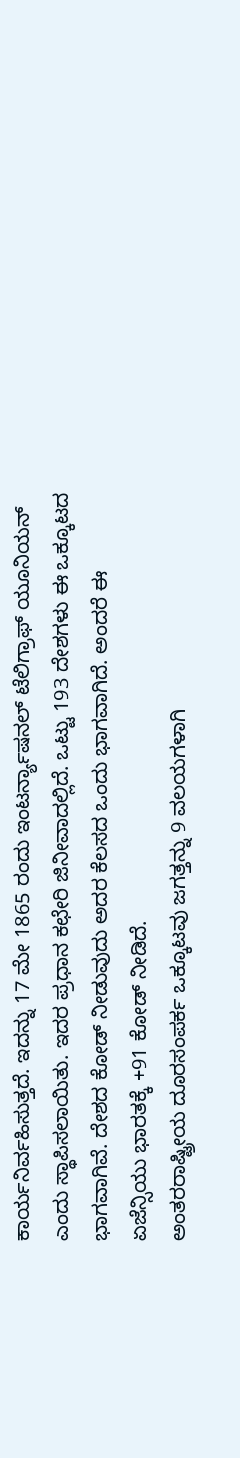ಕಾರ್ಯನಿರ್ವಹಿಸುತ್ತದೆ. ಇದನ್ನು 17 ಮೇ 1865 ರಂದು ಇಂಟರ್ನ್ಯಾಷನಲ್ ಟೆಲಿಗ್ರಾಫ್ ಯೂನಿಯನ್ ಎಂದು ಸ್ಥಾಪಿಸಲಾಯಿತು. ಇದರ ಪ್ರಧಾನ ಕಛೇರಿ ಜಿನೀವಾದಲ್ಲಿದೆ. ಒಟ್ಟು 193 ದೇಶಗಳು ಈ ಒಕ್ಕೂಟದ ಭಾಗವಾಗಿವೆ. ದೇಶದ ಕೋಡ್ ನೀಡುವುದು ಅದರ ಕೆಲಸದ ಒಂದು ಭಾಗವಾಗಿದೆ. ಅಂದರೆ ಈ ಏಜೆನ್ಸಿಯು ಭಾರತಕ್ಕೆ +91 ಕೋಡ್ ನೀಡಿದೆ.
ಅಂತರರಾಷ್ಟ್ರೀಯ ದೂರಸಂಪರ್ಕ ಒಕ್ಕೂಟವು ಜಗತ್ತನ್ನು 9 ವಲಯಗಳಾಗಿ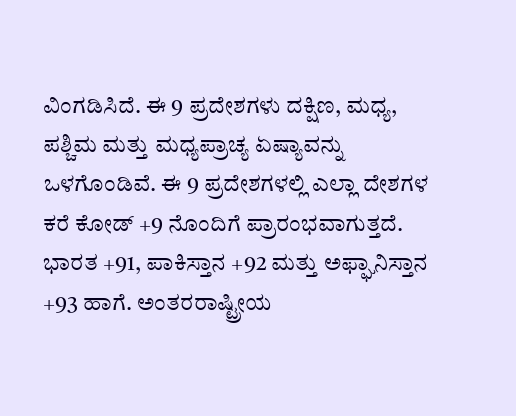ವಿಂಗಡಿಸಿದೆ. ಈ 9 ಪ್ರದೇಶಗಳು ದಕ್ಷಿಣ, ಮಧ್ಯ, ಪಶ್ಚಿಮ ಮತ್ತು ಮಧ್ಯಪ್ರಾಚ್ಯ ಏಷ್ಯಾವನ್ನು ಒಳಗೊಂಡಿವೆ. ಈ 9 ಪ್ರದೇಶಗಳಲ್ಲಿ ಎಲ್ಲಾ ದೇಶಗಳ ಕರೆ ಕೋಡ್ +9 ನೊಂದಿಗೆ ಪ್ರಾರಂಭವಾಗುತ್ತದೆ. ಭಾರತ +91, ಪಾಕಿಸ್ತಾನ +92 ಮತ್ತು ಅಫ್ಘಾನಿಸ್ತಾನ +93 ಹಾಗೆ. ಅಂತರರಾಷ್ಟ್ರೀಯ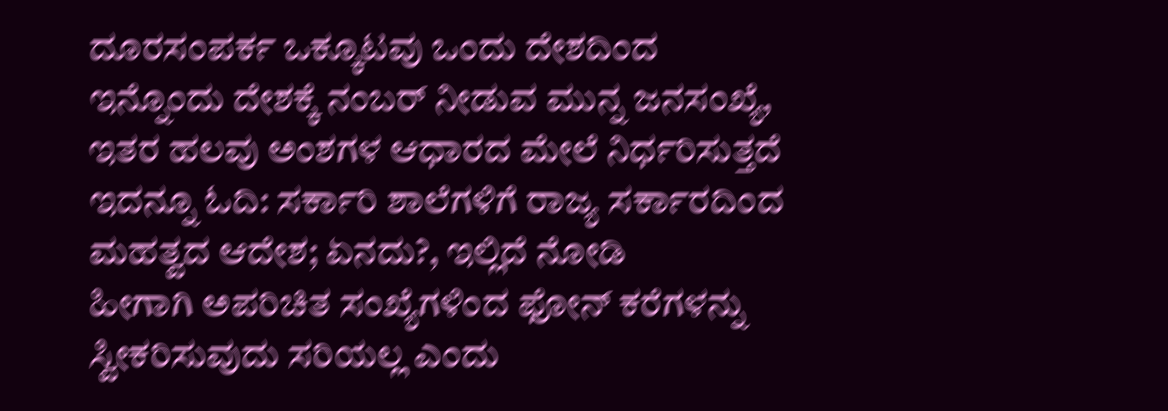ದೂರಸಂಪರ್ಕ ಒಕ್ಕೂಟವು ಒಂದು ದೇಶದಿಂದ ಇನ್ನೊಂದು ದೇಶಕ್ಕೆ ನಂಬರ್ ನೀಡುವ ಮುನ್ನ ಜನಸಂಖ್ಯೆ, ಇತರ ಹಲವು ಅಂಶಗಳ ಆಧಾರದ ಮೇಲೆ ನಿರ್ಧರಿಸುತ್ತದೆ
ಇದನ್ನೂ ಓದಿ: ಸರ್ಕಾರಿ ಶಾಲೆಗಳಿಗೆ ರಾಜ್ಯ ಸರ್ಕಾರದಿಂದ ಮಹತ್ವದ ಆದೇಶ; ಏನದು?, ಇಲ್ಲಿದೆ ನೋಡಿ
ಹೀಗಾಗಿ ಅಪರಿಚಿತ ಸಂಖ್ಯೆಗಳಿಂದ ಫೋನ್ ಕರೆಗಳನ್ನು ಸ್ವೀಕರಿಸುವುದು ಸರಿಯಲ್ಲ ಎಂದು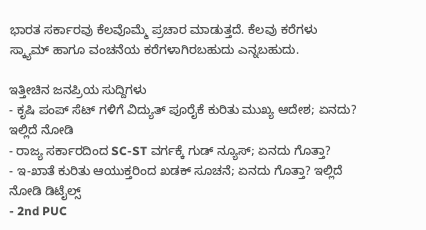ಭಾರತ ಸರ್ಕಾರವು ಕೆಲವೊಮ್ಮೆ ಪ್ರಚಾರ ಮಾಡುತ್ತದೆ. ಕೆಲವು ಕರೆಗಳು ಸ್ಕ್ಯಾಮ್ ಹಾಗೂ ವಂಚನೆಯ ಕರೆಗಳಾಗಿರಬಹುದು ಎನ್ನಬಹುದು.

ಇತ್ತೀಚಿನ ಜನಪ್ರಿಯ ಸುದ್ದಿಗಳು
- ಕೃಷಿ ಪಂಪ್ ಸೆಟ್ ಗಳಿಗೆ ವಿದ್ಯುತ್ ಪೂರೈಕೆ ಕುರಿತು ಮುಖ್ಯ ಆದೇಶ; ಏನದು? ಇಲ್ಲಿದೆ ನೋಡಿ
- ರಾಜ್ಯ ಸರ್ಕಾರದಿಂದ SC-ST ವರ್ಗಕ್ಕೆ ಗುಡ್ ನ್ಯೂಸ್; ಏನದು ಗೊತ್ತಾ?
- ಇ-ಖಾತೆ ಕುರಿತು ಆಯುಕ್ತರಿಂದ ಖಡಕ್ ಸೂಚನೆ; ಏನದು ಗೊತ್ತಾ? ಇಲ್ಲಿದೆ ನೋಡಿ ಡಿಟೈಲ್ಸ್
- 2nd PUC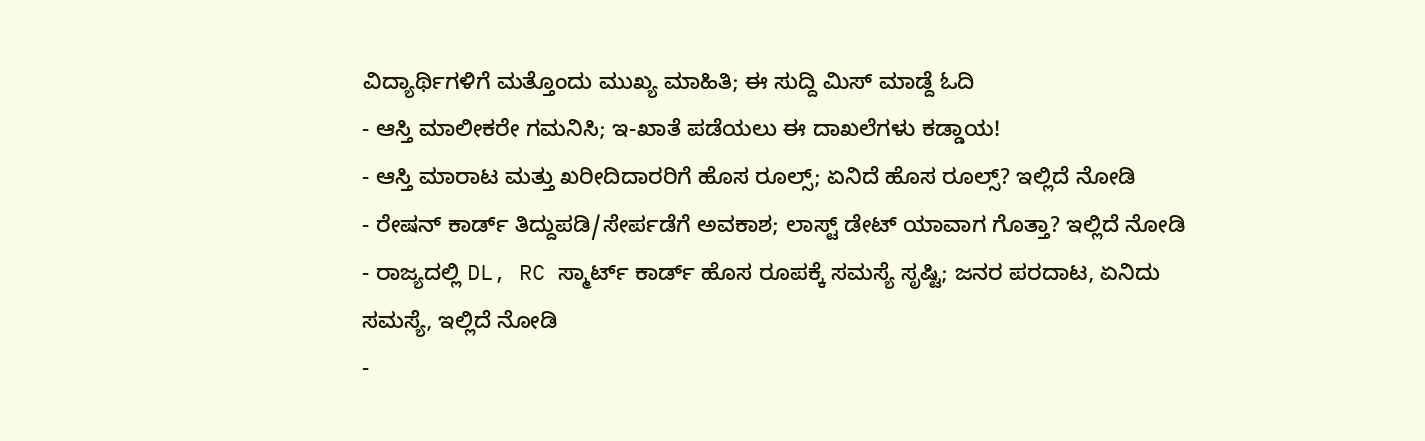ವಿದ್ಯಾರ್ಥಿಗಳಿಗೆ ಮತ್ತೊಂದು ಮುಖ್ಯ ಮಾಹಿತಿ; ಈ ಸುದ್ದಿ ಮಿಸ್ ಮಾಡ್ದೆ ಓದಿ
- ಆಸ್ತಿ ಮಾಲೀಕರೇ ಗಮನಿಸಿ; ಇ-ಖಾತೆ ಪಡೆಯಲು ಈ ದಾಖಲೆಗಳು ಕಡ್ಡಾಯ!
- ಆಸ್ತಿ ಮಾರಾಟ ಮತ್ತು ಖರೀದಿದಾರರಿಗೆ ಹೊಸ ರೂಲ್ಸ್; ಏನಿದೆ ಹೊಸ ರೂಲ್ಸ್? ಇಲ್ಲಿದೆ ನೋಡಿ
- ರೇಷನ್ ಕಾರ್ಡ್ ತಿದ್ದುಪಡಿ/ಸೇರ್ಪಡೆಗೆ ಅವಕಾಶ; ಲಾಸ್ಟ್ ಡೇಟ್ ಯಾವಾಗ ಗೊತ್ತಾ? ಇಲ್ಲಿದೆ ನೋಡಿ
- ರಾಜ್ಯದಲ್ಲಿ DL, RC ಸ್ಮಾರ್ಟ್ ಕಾರ್ಡ್ ಹೊಸ ರೂಪಕ್ಕೆ ಸಮಸ್ಯೆ ಸೃಷ್ಟಿ; ಜನರ ಪರದಾಟ, ಏನಿದು ಸಮಸ್ಯೆ, ಇಲ್ಲಿದೆ ನೋಡಿ
-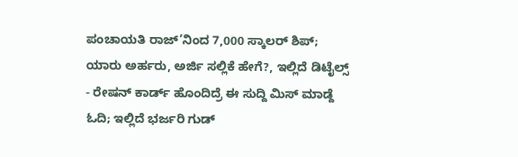ಪಂಚಾಯತಿ ರಾಜ್’ನಿಂದ 7,000 ಸ್ಕಾಲರ್ ಶಿಪ್; ಯಾರು ಅರ್ಹರು, ಅರ್ಜಿ ಸಲ್ಲಿಕೆ ಹೇಗೆ?, ಇಲ್ಲಿದೆ ಡಿಟೈಲ್ಸ್
- ರೇಷನ್ ಕಾರ್ಡ್ ಹೊಂದಿದ್ರೆ ಈ ಸುದ್ದಿ ಮಿಸ್ ಮಾಡ್ದೆ ಓದಿ; ಇಲ್ಲಿದೆ ಭರ್ಜರಿ ಗುಡ್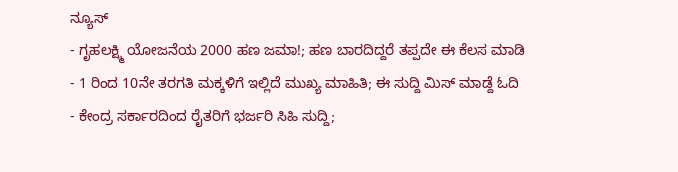ನ್ಯೂಸ್
- ಗೃಹಲಕ್ಷ್ಮಿ ಯೋಜನೆಯ 2000 ಹಣ ಜಮಾ!; ಹಣ ಬಾರದಿದ್ದರೆ ತಪ್ಪದೇ ಈ ಕೆಲಸ ಮಾಡಿ
- 1 ರಿಂದ 10ನೇ ತರಗತಿ ಮಕ್ಕಳಿಗೆ ಇಲ್ಲಿದೆ ಮುಖ್ಯ ಮಾಹಿತಿ; ಈ ಸುದ್ದಿ ಮಿಸ್ ಮಾಡ್ದೆ ಓದಿ
- ಕೇಂದ್ರ ಸರ್ಕಾರದಿಂದ ರೈತರಿಗೆ ಭರ್ಜರಿ ಸಿಹಿ ಸುದ್ದಿ;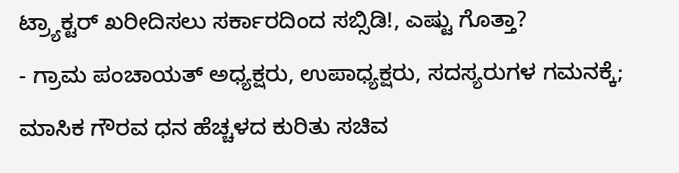ಟ್ರ್ಯಾಕ್ಟರ್ ಖರೀದಿಸಲು ಸರ್ಕಾರದಿಂದ ಸಬ್ಸಿಡಿ!, ಎಷ್ಟು ಗೊತ್ತಾ?
- ಗ್ರಾಮ ಪಂಚಾಯತ್ ಅಧ್ಯಕ್ಷರು, ಉಪಾಧ್ಯಕ್ಷರು, ಸದಸ್ಯರುಗಳ ಗಮನಕ್ಕೆ; ಮಾಸಿಕ ಗೌರವ ಧನ ಹೆಚ್ಚಳದ ಕುರಿತು ಸಚಿವ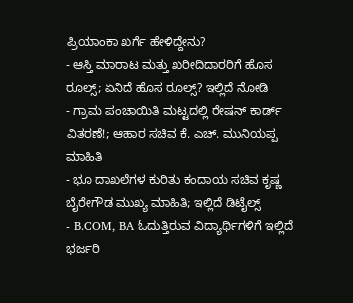ಪ್ರಿಯಾಂಕಾ ಖರ್ಗೆ ಹೇಳಿದ್ದೇನು?
- ಆಸ್ತಿ ಮಾರಾಟ ಮತ್ತು ಖರೀದಿದಾರರಿಗೆ ಹೊಸ ರೂಲ್ಸ್; ಏನಿದೆ ಹೊಸ ರೂಲ್ಸ್? ಇಲ್ಲಿದೆ ನೋಡಿ
- ಗ್ರಾಮ ಪಂಚಾಯಿತಿ ಮಟ್ಟದಲ್ಲಿ ರೇಷನ್ ಕಾರ್ಡ್ ವಿತರಣೆ!; ಆಹಾರ ಸಚಿವ ಕೆ. ಎಚ್. ಮುನಿಯಪ್ಪ ಮಾಹಿತಿ
- ಭೂ ದಾಖಲೆಗಳ ಕುರಿತು ಕಂದಾಯ ಸಚಿವ ಕೃಷ್ಣ ಬೈರೇಗೌಡ ಮುಖ್ಯ ಮಾಹಿತಿ; ಇಲ್ಲಿದೆ ಡಿಟೈಲ್ಸ್
- B.COM, BA ಓದುತ್ತಿರುವ ವಿದ್ಯಾರ್ಥಿಗಳಿಗೆ ಇಲ್ಲಿದೆ ಭರ್ಜರಿ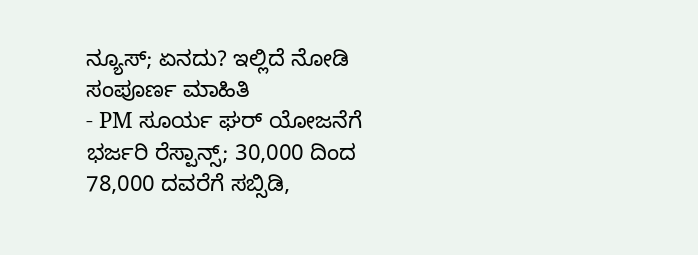ನ್ಯೂಸ್; ಏನದು? ಇಲ್ಲಿದೆ ನೋಡಿ ಸಂಪೂರ್ಣ ಮಾಹಿತಿ
- PM ಸೂರ್ಯ ಘರ್ ಯೋಜನೆಗೆ ಭರ್ಜರಿ ರೆಸ್ಪಾನ್ಸ್; 30,000 ದಿಂದ 78,000 ದವರೆಗೆ ಸಬ್ಸಿಡಿ,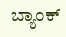ಬ್ಯಾಂಕ್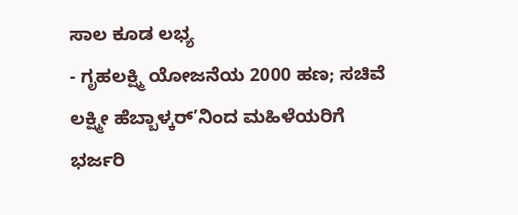ಸಾಲ ಕೂಡ ಲಭ್ಯ
- ಗೃಹಲಕ್ಷ್ಮಿ ಯೋಜನೆಯ 2000 ಹಣ; ಸಚಿವೆ ಲಕ್ಷ್ಮೀ ಹೆಬ್ಬಾಳ್ಕರ್’ನಿಂದ ಮಹಿಳೆಯರಿಗೆ ಭರ್ಜರಿ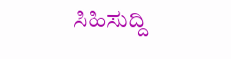ಸಿಹಿಸುದ್ದಿ